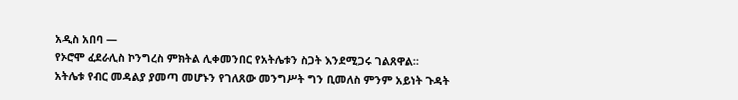አዲስ አበባ —
የኦሮሞ ፈደራሊስ ኮንግረስ ምክትል ሊቀመንበር የአትሌቱን ስጋት እንደሚጋሩ ገልጸዋል።
አትሌቱ የብር መዳልያ ያመጣ መሆኑን የገለጸው መንግሥት ግን ቢመለስ ምንም አይነት ጉዳት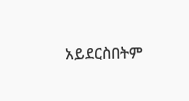አይደርስበትም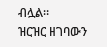ብሏል።
ዝርዝር ዘገባውን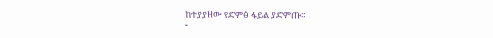ከተያያዘው የድምፅ ፋይል ያድምጡ።
-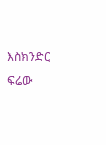እስክንድር ፍሬው